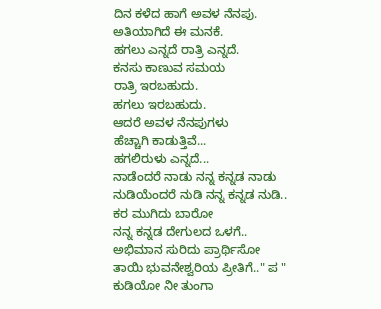ದಿನ ಕಳೆದ ಹಾಗೆ ಅವಳ ನೆನಪು.
ಅತಿಯಾಗಿದೆ ಈ ಮನಕೆ.
ಹಗಲು ಎನ್ನದೆ ರಾತ್ರಿ ಎನ್ನದೆ.
ಕನಸು ಕಾಣುವ ಸಮಯ
ರಾತ್ರಿ ಇರಬಹುದು.
ಹಗಲು ಇರಬಹುದು.
ಆದರೆ ಅವಳ ನೆನಪುಗಳು
ಹೆಚ್ಚಾಗಿ ಕಾಡುತ್ತಿವೆ...
ಹಗಲಿರುಳು ಎನ್ನದೆ...
ನಾಡೆಂದರೆ ನಾಡು ನನ್ನ ಕನ್ನಡ ನಾಡು
ನುಡಿಯೆಂದರೆ ನುಡಿ ನನ್ನ ಕನ್ನಡ ನುಡಿ..
ಕರ ಮುಗಿದು ಬಾರೋ
ನನ್ನ ಕನ್ನಡ ದೇಗುಲದ ಒಳಗೆ..
ಅಭಿಮಾನ ಸುರಿದು ಪ್ರಾರ್ಥಿಸೋ
ತಾಯಿ ಭುವನೇಶ್ವರಿಯ ಪ್ರೀತಿಗೆ.." ಪ "
ಕುಡಿಯೋ ನೀ ತುಂಗಾ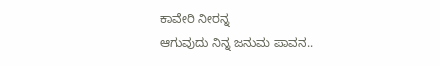ಕಾವೇರಿ ನೀರನ್ನ
ಆಗುವುದು ನಿನ್ನ ಜನುಮ ಪಾವನ..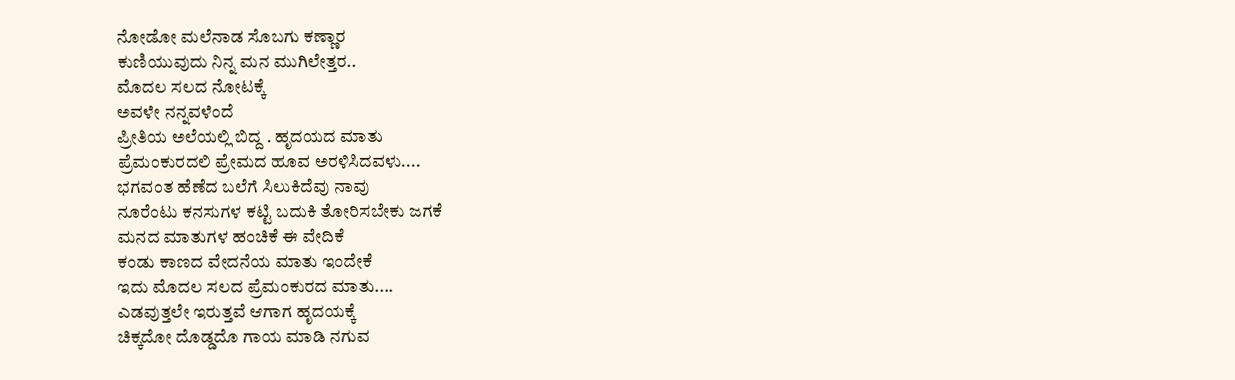ನೋಡೋ ಮಲೆನಾಡ ಸೊಬಗು ಕಣ್ಣಾರ
ಕುಣಿಯುವುದು ನಿನ್ನ ಮನ ಮುಗಿಲೇತ್ತರ..
ಮೊದಲ ಸಲದ ನೋಟಕ್ಕೆ
ಅವಳೇ ನನ್ನವಳೆಂದೆ
ಪ್ರೀತಿಯ ಅಲೆಯಲ್ಲಿ ಬಿದ್ದ . ಹೃದಯದ ಮಾತು
ಪ್ರೆಮಂಕುರದಲಿ ಪ್ರೇಮದ ಹೂವ ಅರಳಿಸಿದವಳು....
ಭಗವಂತ ಹೆಣೆದ ಬಲೆಗೆ ಸಿಲುಕಿದೆವು ನಾವು
ನೂರೆಂಟು ಕನಸುಗಳ ಕಟ್ಟಿ ಬದುಕಿ ತೋರಿಸಬೇಕು ಜಗಕೆ
ಮನದ ಮಾತುಗಳ ಹಂಚಿಕೆ ಈ ವೇದಿಕೆ
ಕಂಡು ಕಾಣದ ವೇದನೆಯ ಮಾತು ಇಂದೇಕೆ
ಇದು ಮೊದಲ ಸಲದ ಪ್ರೆಮಂಕುರದ ಮಾತು....
ಎಡವುತ್ತಲೇ ಇರುತ್ತವೆ ಆಗಾಗ ಹೃದಯಕ್ಕೆ
ಚಿಕ್ಕದೋ ದೊಡ್ಡದೊ ಗಾಯ ಮಾಡಿ ನಗುವ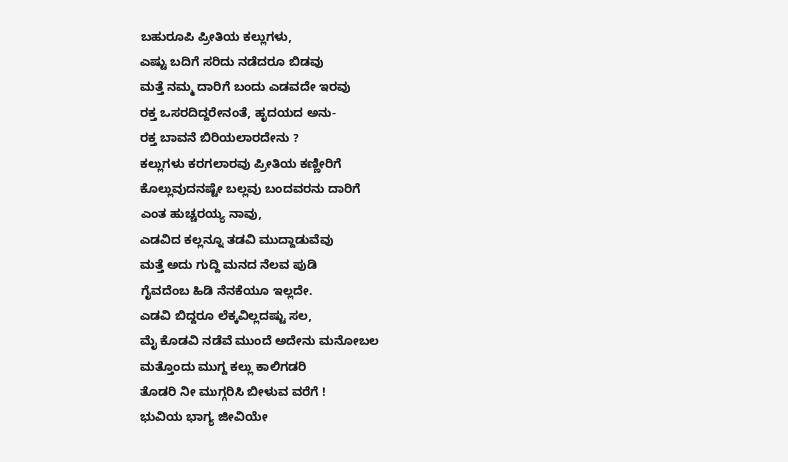ಬಹುರೂಪಿ ಪ್ರೀತಿಯ ಕಲ್ಲುಗಳು,
ಎಷ್ಟು ಬದಿಗೆ ಸರಿದು ನಡೆದರೂ ಬಿಡವು
ಮತ್ತೆ ನಮ್ಮ ದಾರಿಗೆ ಬಂದು ಎಡವದೇ ಇರವು
ರಕ್ತ ಒಸರದಿದ್ದರೇನಂತೆ, ಹೃದಯದ ಅನು-
ರಕ್ತ ಬಾವನೆ ಬಿರಿಯಲಾರದೇನು ?
ಕಲ್ಲುಗಳು ಕರಗಲಾರವು ಪ್ರೀತಿಯ ಕಣ್ಣೀರಿಗೆ
ಕೊಲ್ಲುವುದನಷ್ಟೇ ಬಲ್ಲವು ಬಂದವರನು ದಾರಿಗೆ
ಎಂತ ಹುಚ್ಚರಯ್ಯ ನಾವು,
ಎಡವಿದ ಕಲ್ಲನ್ನೂ ತಡವಿ ಮುದ್ದಾಡುವೆವು
ಮತ್ತೆ ಅದು ಗುದ್ದಿ ಮನದ ನೆಲವ ಪುಡಿ
ಗೈವದೆಂಬ ಹಿಡಿ ನೆನಕೆಯೂ ಇಲ್ಲದೇ.
ಎಡವಿ ಬಿದ್ದರೂ ಲೆಕ್ಕವಿಲ್ಲದಷ್ಟು ಸಲ,
ಮೈ ಕೊಡವಿ ನಡೆವೆ ಮುಂದೆ ಅದೇನು ಮನೋಬಲ
ಮತ್ತೊಂದು ಮುಗ್ದ ಕಲ್ಲು ಕಾಲಿಗಡರಿ
ತೊಡರಿ ನೀ ಮುಗ್ಗರಿಸಿ ಬೀಳುವ ವರೆಗೆ !
ಭುವಿಯ ಭಾಗ್ಯ ಜೀವಿಯೇ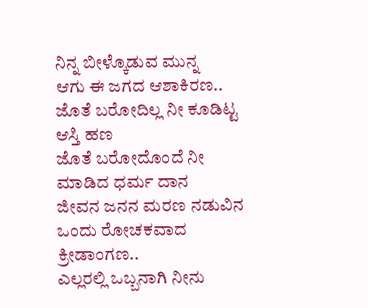ನಿನ್ನ ಬೀಳ್ಕೊಡುವ ಮುನ್ನ
ಆಗು ಈ ಜಗದ ಆಶಾಕಿರಣ..
ಜೊತೆ ಬರೋದಿಲ್ಲ ನೀ ಕೂಡಿಟ್ಟ ಆಸ್ತಿ ಹಣ
ಜೊತೆ ಬರೋದೊಂದೆ ನೀ ಮಾಡಿದ ಧರ್ಮ ದಾನ
ಜೀವನ ಜನನ ಮರಣ ನಡುವಿನ
ಒಂದು ರೋಚಕವಾದ ಕ್ರೀಡಾಂಗಣ..
ಎಲ್ಲರಲ್ಲಿ ಒಬ್ಬನಾಗಿ ನೀನು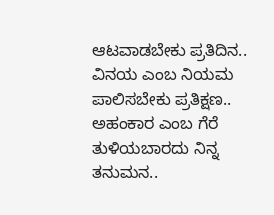ಆಟವಾಡಬೇಕು ಪ್ರತಿದಿನ..
ವಿನಯ ಎಂಬ ನಿಯಮ
ಪಾಲಿಸಬೇಕು ಪ್ರತಿಕ್ಷಣ..
ಅಹಂಕಾರ ಎಂಬ ಗೆರೆ
ತುಳಿಯಬಾರದು ನಿನ್ನ ತನುಮನ..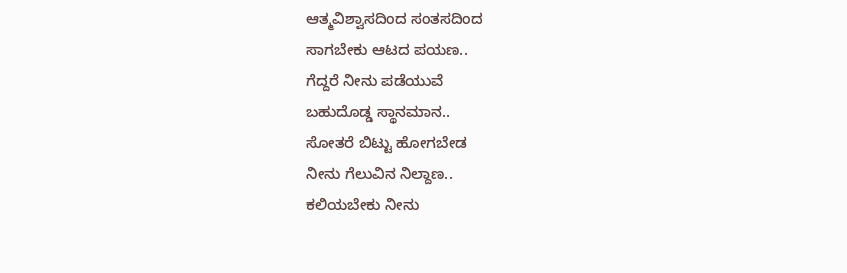ಆತ್ಮವಿಶ್ವಾಸದಿಂದ ಸಂತಸದಿಂದ
ಸಾಗಬೇಕು ಆಟದ ಪಯಣ..
ಗೆದ್ದರೆ ನೀನು ಪಡೆಯುವೆ
ಬಹುದೊಡ್ಡ ಸ್ಥಾನಮಾನ..
ಸೋತರೆ ಬಿಟ್ಟು ಹೋಗಬೇಡ
ನೀನು ಗೆಲುವಿನ ನಿಲ್ದಾಣ..
ಕಲಿಯಬೇಕು ನೀನು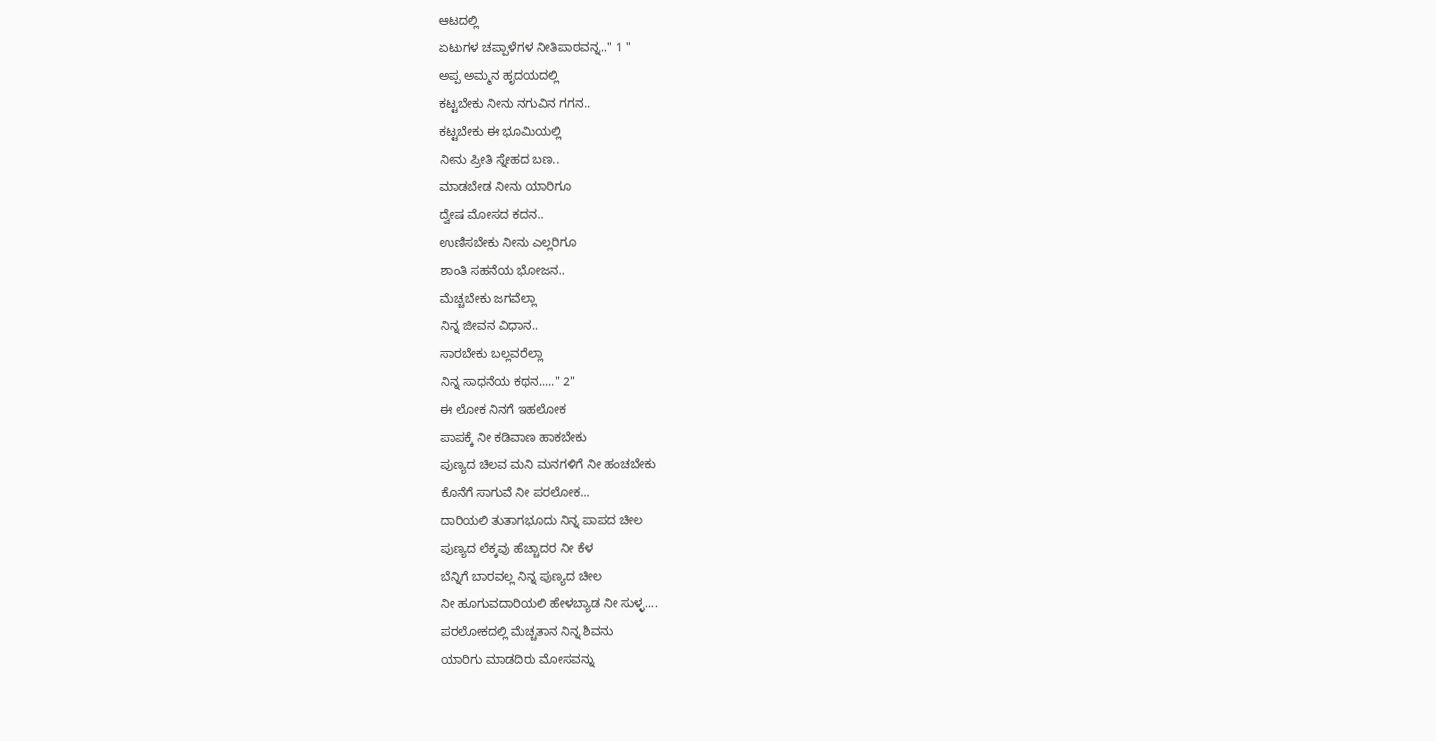ಆಟದಲ್ಲಿ
ಏಟುಗಳ ಚಪ್ಪಾಳೆಗಳ ನೀತಿಪಾಠವನ್ನ.." 1 "
ಅಪ್ಪ ಅಮ್ಮನ ಹೃದಯದಲ್ಲಿ
ಕಟ್ಟಬೇಕು ನೀನು ನಗುವಿನ ಗಗನ..
ಕಟ್ಟಬೇಕು ಈ ಭೂಮಿಯಲ್ಲಿ
ನೀನು ಪ್ರೀತಿ ಸ್ನೇಹದ ಬಣ..
ಮಾಡಬೇಡ ನೀನು ಯಾರಿಗೂ
ದ್ವೇಷ ಮೋಸದ ಕದನ..
ಉಣಿಸಬೇಕು ನೀನು ಎಲ್ಲರಿಗೂ
ಶಾಂತಿ ಸಹನೆಯ ಭೋಜನ..
ಮೆಚ್ಚಬೇಕು ಜಗವೆಲ್ಲಾ
ನಿನ್ನ ಜೀವನ ವಿಧಾನ..
ಸಾರಬೇಕು ಬಲ್ಲವರೆಲ್ಲಾ
ನಿನ್ನ ಸಾಧನೆಯ ಕಥನ....." 2"
ಈ ಲೋಕ ನಿನಗೆ ಇಹಲೋಕ
ಪಾಪಕ್ಕೆ ನೀ ಕಡಿವಾಣ ಹಾಕಬೇಕು
ಪುಣ್ಯದ ಚಿಲವ ಮನಿ ಮನಗಳಿಗೆ ನೀ ಹಂಚಬೇಕು
ಕೊನೆಗೆ ಸಾಗುವೆ ನೀ ಪರಲೋಕ...
ದಾರಿಯಲಿ ತುತಾಗಭೂದು ನಿನ್ನ ಪಾಪದ ಚೀಲ
ಪುಣ್ಯದ ಲೆಕ್ಕವು ಹೆಚ್ಚಾದರ ನೀ ಕೆಳ
ಬೆನ್ನಿಗೆ ಬಾರವಲ್ಲ ನಿನ್ನ ಪುಣ್ಯದ ಚೀಲ
ನೀ ಹೂಗುವದಾರಿಯಲಿ ಹೇಳಬ್ಯಾಡ ನೀ ಸುಳ್ಳ....
ಪರಲೋಕದಲ್ಲಿ ಮೆಚ್ಚತಾನ ನಿನ್ನ ಶಿವನು
ಯಾರಿಗು ಮಾಡದಿರು ಮೋಸವನ್ನು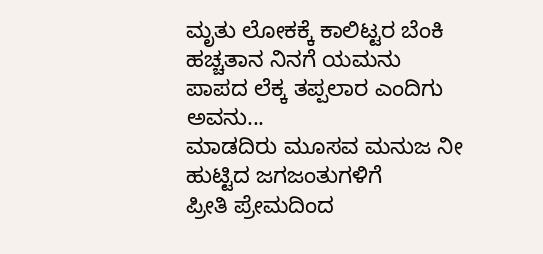ಮೃತು ಲೋಕಕ್ಕೆ ಕಾಲಿಟ್ಟರ ಬೆಂಕಿ ಹಚ್ಚತಾನ ನಿನಗೆ ಯಮನು
ಪಾಪದ ಲೆಕ್ಕ ತಪ್ಪಲಾರ ಎಂದಿಗು ಅವನು...
ಮಾಡದಿರು ಮೂಸವ ಮನುಜ ನೀ ಹುಟ್ಟಿದ ಜಗಜಂತುಗಳಿಗೆ
ಪ್ರೀತಿ ಪ್ರೇಮದಿಂದ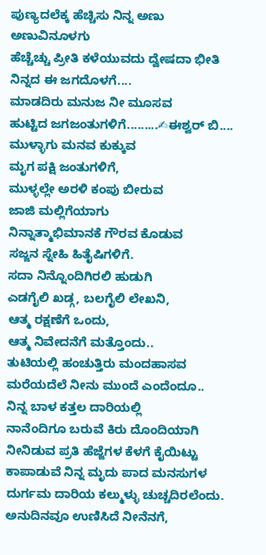ಪುಣ್ಯದಲೆಕ್ಕ ಹೆಚ್ಚಿಸು ನಿನ್ನ ಅಣು ಅಣುವಿನೂಳಗು
ಹೆಚ್ಚೆಚ್ಚು ಪ್ರೀತಿ ಕಳೆಯುವದು ದ್ವೇಷದಾ ಭೀತಿ ನಿನ್ನದ ಈ ಜಗದೊಳಗೆ....
ಮಾಡದಿರು ಮನುಜ ನೀ ಮೂಸವ
ಹುಟ್ಟಿದ ಜಗಜಂತುಗಳಿಗೆ.........✍ಈಶ್ವರ್ ಬಿ....
ಮುಳ್ಳಾಗು ಮನವ ಕುಕ್ಕುವ
ಮೃಗ ಪಕ್ಷಿ ಜಂತುಗಳಿಗೆ,
ಮುಳ್ಳಲ್ಲೇ ಅರಳಿ ಕಂಪು ಬೀರುವ
ಜಾಜಿ ಮಲ್ಲಿಗೆಯಾಗು
ನಿನ್ನಾತ್ಮಾಭಿಮಾನಕೆ ಗೌರವ ಕೊಡುವ
ಸಜ್ಜನ ಸ್ನೇಹಿ ಹಿತೈಷಿಗಳಿಗೆ.
ಸದಾ ನಿನ್ನೊಂದಿಗಿರಲಿ ಹುಡುಗಿ
ಎಡಗೈಲಿ ಖಡ್ಗ, ಬಲಗೈಲಿ ಲೇಖನಿ,
ಆತ್ಮ ರಕ್ಷಣೆಗೆ ಒಂದು,
ಆತ್ಮ ನಿವೇದನೆಗೆ ಮತ್ತೊಂದು..
ತುಟಿಯಲ್ಲಿ ಹಂಚುತ್ತಿರು ಮಂದಹಾಸವ
ಮರೆಯದೆಲೆ ನೀನು ಮುಂದೆ ಎಂದೆಂದೂ..
ನಿನ್ನ ಬಾಳ ಕತ್ತಲ ದಾರಿಯಲ್ಲಿ
ನಾನೆಂದಿಗೂ ಬರುವೆ ಕಿರು ದೊಂದಿಯಾಗಿ
ನೀನಿಡುವ ಪ್ರತಿ ಹೆಜ್ಜೆಗಳ ಕೆಳಗೆ ಕೈಯಿಟ್ಟು
ಕಾಪಾಡುವೆ ನಿನ್ನ ಮೃದು ಪಾದ ಮನಸುಗಳ
ದುರ್ಗಮ ದಾರಿಯ ಕಲ್ಮುಳ್ಳು ಚುಚ್ಚದಿರಲೆಂದು.
ಅನುದಿನವೂ ಉಣಿಸಿದೆ ನೀನೆನಗೆ,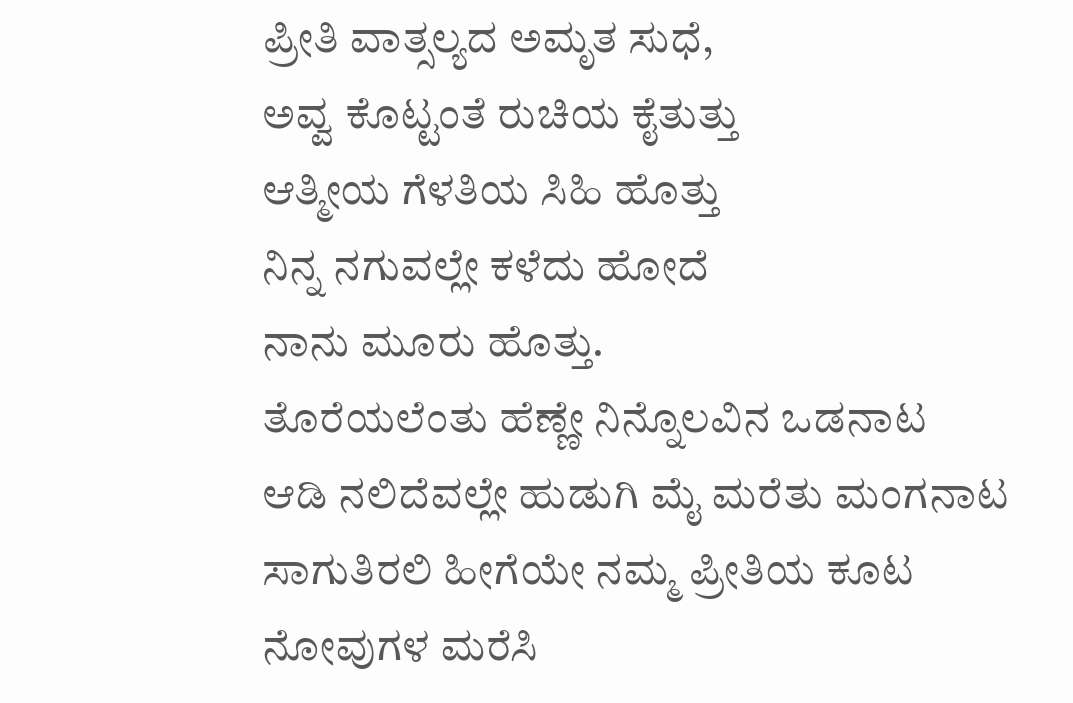ಪ್ರೀತಿ ವಾತ್ಸಲ್ಯದ ಅಮೃತ ಸುಧೆ,
ಅವ್ವ ಕೊಟ್ಟಂತೆ ರುಚಿಯ ಕೈತುತ್ತು
ಆತ್ಮೀಯ ಗೆಳತಿಯ ಸಿಹಿ ಹೊತ್ತು
ನಿನ್ನ ನಗುವಲ್ಲೇ ಕಳೆದು ಹೋದೆ
ನಾನು ಮೂರು ಹೊತ್ತು.
ತೊರೆಯಲೆಂತು ಹೆಣ್ಣೇ ನಿನ್ನೊಲವಿನ ಒಡನಾಟ
ಆಡಿ ನಲಿದೆವಲ್ಲೇ ಹುಡುಗಿ ಮೈ ಮರೆತು ಮಂಗನಾಟ
ಸಾಗುತಿರಲಿ ಹೀಗೆಯೇ ನಮ್ಮ ಪ್ರೀತಿಯ ಕೂಟ
ನೋವುಗಳ ಮರೆಸಿ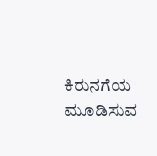ಕಿರುನಗೆಯ ಮೂಡಿಸುವ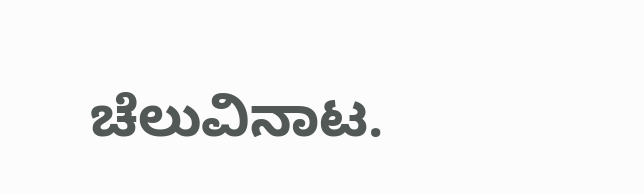ಚೆಲುವಿನಾಟ.